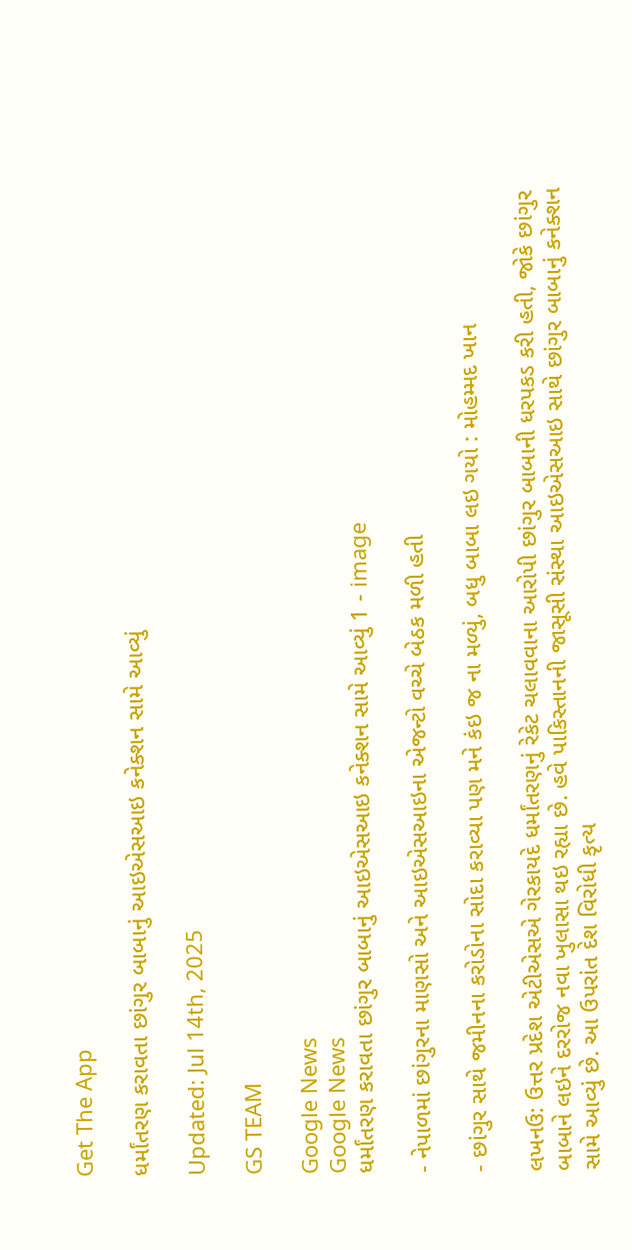Get The App

ધર્માંતરણ કરાવતા છાંગુર બાબાનું આઇએસઆઇ કનેક્શન સામે આવ્યું

Updated: Jul 14th, 2025

GS TEAM

Google News
Google News
ધર્માંતરણ કરાવતા છાંગુર બાબાનું આઇએસઆઇ કનેક્શન સામે આવ્યું 1 - image

- નેપાળમાં છાંગુરના માણસો અને આઇએસઆઇના એજન્ટો વચ્ચે બેઠક મળી હતી

- છાંગુર સાથે જમીનના કરોડોના સોદા કરાવ્યા પણ મને કંઇ જ ના મળ્યું, બધુ બાબા લઇ ગયો : મોહમ્મદ ખાન

લખનઉ: ઉત્તર પ્રદેશ એટીએસએ ગેરકાયદે ધર્માંતરણનું રેકેટ ચલાવવાના આરોપી છાંગુર બાબાની ધરપકડ કરી હતી, જોકે છાંગુર બાબાને લઇને દરરોજ નવા ખુલાસા થઇ રહ્યા છે. હવે પાકિસ્તાનની જાસૂસી સંસ્થા આઇએસઆઇ સાથે છાંગુર બાબાનું કનેક્શન સામે આવ્યું છે. આ ઉપરાંત દેશ વિરોધી કૃત્ય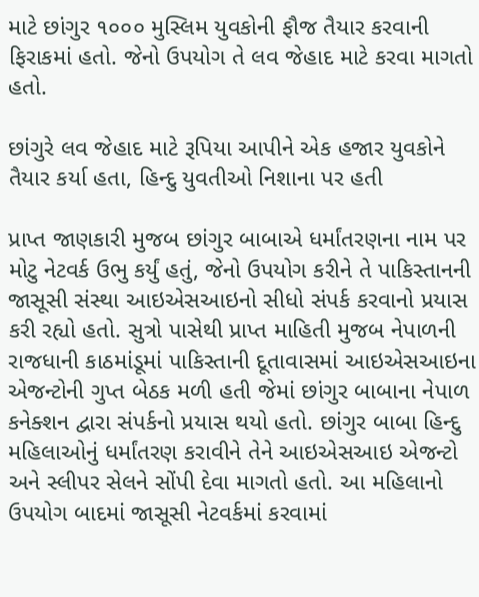માટે છાંગુર ૧૦૦૦ મુસ્લિમ યુવકોની ફૌજ તૈયાર કરવાની ફિરાકમાં હતો. જેનો ઉપયોગ તે લવ જેહાદ માટે કરવા માગતો હતો.

છાંગુરે લવ જેહાદ માટે રૂપિયા આપીને એક હજાર યુવકોને તૈયાર કર્યા હતા, હિન્દુ યુવતીઓ નિશાના પર હતી

પ્રાપ્ત જાણકારી મુજબ છાંગુર બાબાએ ધર્માંતરણના નામ પર મોટુ નેટવર્ક ઉભુ કર્યું હતું, જેનો ઉપયોગ કરીને તે પાકિસ્તાનની જાસૂસી સંસ્થા આઇએસઆઇનો સીધો સંપર્ક કરવાનો પ્રયાસ કરી રહ્યો હતો. સુત્રો પાસેથી પ્રાપ્ત માહિતી મુજબ નેપાળની રાજધાની કાઠમાંડૂમાં પાકિસ્તાની દૂતાવાસમાં આઇએસઆઇના એજન્ટોની ગુપ્ત બેઠક મળી હતી જેમાં છાંગુર બાબાના નેપાળ કનેક્શન દ્વારા સંપર્કનો પ્રયાસ થયો હતો. છાંગુર બાબા હિન્દુ મહિલાઓનું ધર્માંતરણ કરાવીને તેને આઇએસઆઇ એજન્ટો અને સ્લીપર સેલને સોંપી દેવા માગતો હતો. આ મહિલાનો ઉપયોગ બાદમાં જાસૂસી નેટવર્કમાં કરવામાં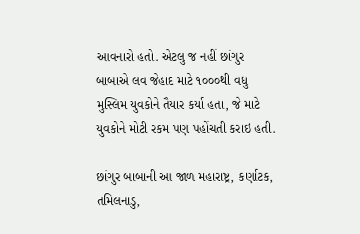આવનારો હતો. એટલુ જ નહીં છાંગુર બાબાએ લવ જેહાદ માટે ૧૦૦૦થી વધુ મુસ્લિમ યુવકોને તૈયાર કર્યા હતા, જે માટે યુવકોને મોટી રકમ પણ પહોંચતી કરાઇ હતી.

છાંગુર બાબાની આ જાળ મહારાષ્ટ્ર, કર્ણાટક, તમિલનાડુ,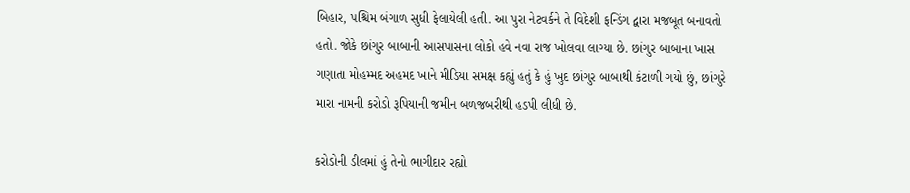બિહાર, પશ્ચિમ બંગાળ સુધી ફેલાયેલી હતી. આ પુરા નેટવર્કને તે વિદેશી ફન્ડિંગ દ્વારા મજબૂત બનાવતો હતો. જોકે છાંગુર બાબાની આસપાસના લોકો હવે નવા રાજ ખોલવા લાગ્યા છે. છાંગુર બાબાના ખાસ ગણાતા મોહમ્મદ અહમદ ખાને મીડિયા સમક્ષ કહ્યું હતું કે હું ખુદ છાંગુર બાબાથી કંટાળી ગયો છું, છાંગુરે મારા નામની કરોડો રૂપિયાની જમીન બળજબરીથી હડપી લીધી છે.

કરોડોની ડીલમાં હું તેનો ભાગીદાર રહ્યો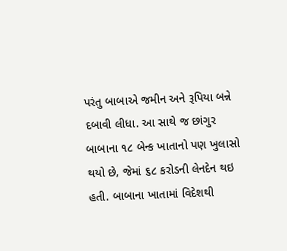પરંતુ બાબાએ જમીન અને રૂપિયા બન્ને દબાવી લીધા. આ સાથે જ છાંગુર બાબાના ૧૮ બેન્ક ખાતાનો પણ ખુલાસો થયો છે, જેમાં ૬૮ કરોડની લેનદેન થઇ હતી. બાબાના ખાતામાં વિદેશથી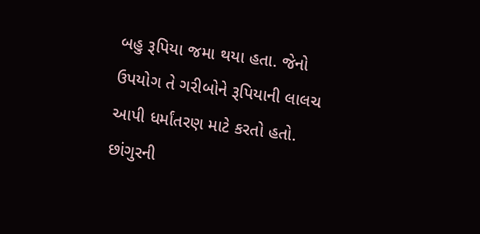બહુ રૂપિયા જમા થયા હતા. જેનો ઉપયોગ તે ગરીબોને રૂપિયાની લાલચ આપી ધર્માંતરણ માટે કરતો હતો. છાંગુરની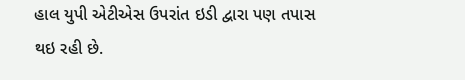હાલ યુપી એટીએસ ઉપરાંત ઇડી દ્વારા પણ તપાસ થઇ રહી છે.